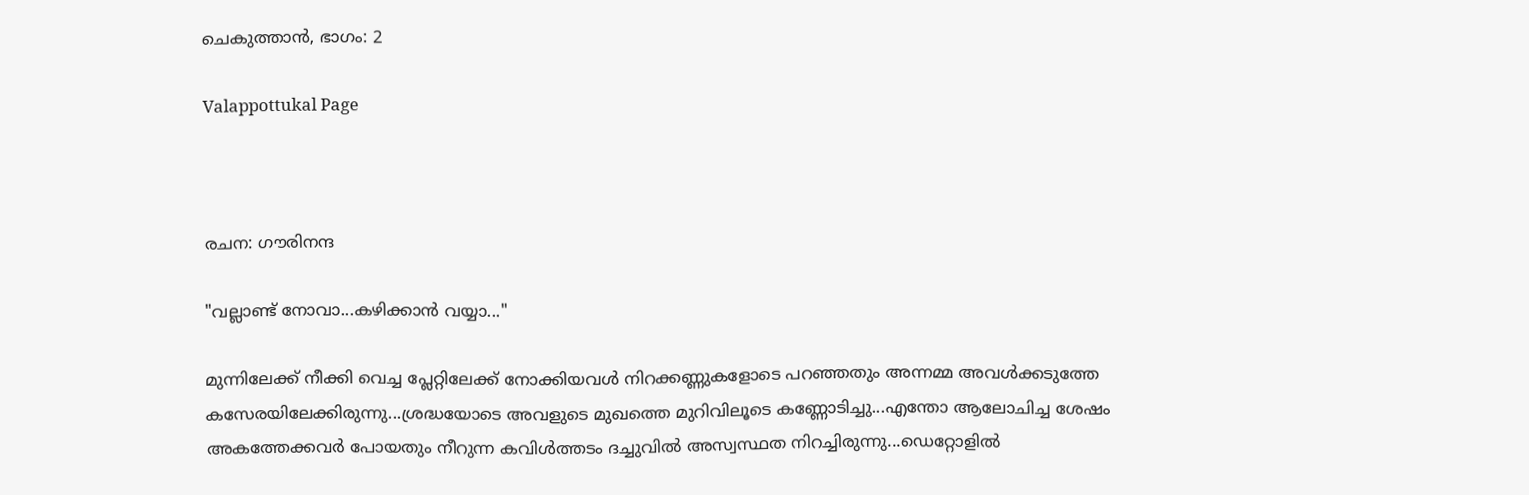ചെകുത്താൻ, ഭാഗം: 2

Valappottukal Page



രചന: ഗൗരിനന്ദ

"വല്ലാണ്ട് നോവാ...കഴിക്കാൻ വയ്യാ..."

മുന്നിലേക്ക് നീക്കി വെച്ച പ്ലേറ്റിലേക്ക് നോക്കിയവൾ നിറക്കണ്ണുകളോടെ പറഞ്ഞതും അന്നമ്മ അവൾക്കടുത്തേ കസേരയിലേക്കിരുന്നു...ശ്രദ്ധയോടെ അവളുടെ മുഖത്തെ മുറിവിലൂടെ കണ്ണോടിച്ചു...എന്തോ ആലോചിച്ച ശേഷം അകത്തേക്കവർ പോയതും നീറുന്ന കവിൾത്തടം ദച്ചുവിൽ അസ്വസ്ഥത നിറച്ചിരുന്നു...ഡെറ്റോളിൽ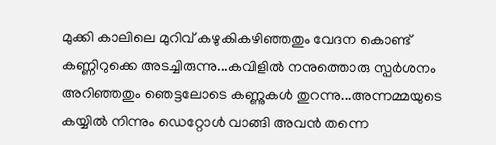മുക്കി കാലിലെ മുറിവ് കഴുകികഴിഞ്ഞതും വേദന കൊണ്ട് കണ്ണിറുക്കെ അടച്ചിരുന്നു...കവിളിൽ നനുത്തൊരു സ്പർശനം അറിഞ്ഞതും ഞെട്ടലോടെ കണ്ണുകൾ തുറന്നു...അന്നമ്മയുടെ കയ്യിൽ നിന്നും ഡെറ്റോൾ വാങ്ങി അവൻ തന്നെ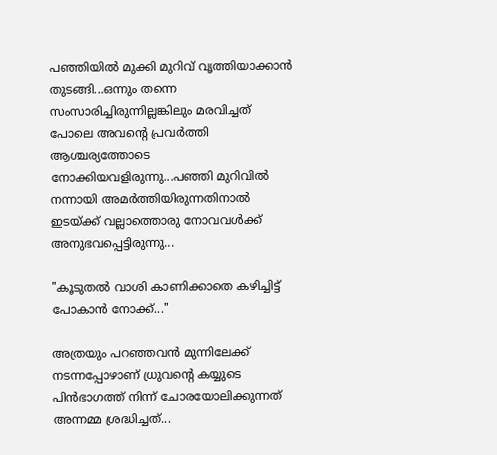പഞ്ഞിയിൽ മുക്കി മുറിവ് വൃത്തിയാക്കാൻ തുടങ്ങി...ഒന്നും തന്നെ സംസാരിച്ചിരുന്നില്ലങ്കിലും മരവിച്ചത് പോലെ അവന്റെ പ്രവർത്തി ആശ്ചര്യത്തോടെ നോക്കിയവളിരുന്നു...പഞ്ഞി മുറിവിൽ നന്നായി അമർത്തിയിരുന്നതിനാൽ ഇടയ്ക്ക് വല്ലാത്തൊരു നോവവൾക്ക് അനുഭവപ്പെട്ടിരുന്നു...

"കൂടുതൽ വാശി കാണിക്കാതെ കഴിച്ചിട്ട് പോകാൻ നോക്ക്..."

അത്രയും പറഞ്ഞവൻ മുന്നിലേക്ക് നടന്നപ്പോഴാണ് ധ്രുവന്റെ കയ്യുടെ പിൻഭാഗത്ത് നിന്ന് ചോരയോലിക്കുന്നത് അന്നമ്മ ശ്രദ്ധിച്ചത്...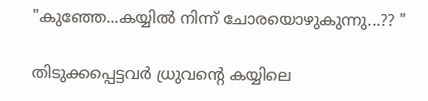"കുഞ്ഞേ...കയ്യിൽ നിന്ന് ചോരയൊഴുകുന്നു...?? "

തിടുക്കപ്പെട്ടവർ ധ്രുവന്റെ കയ്യിലെ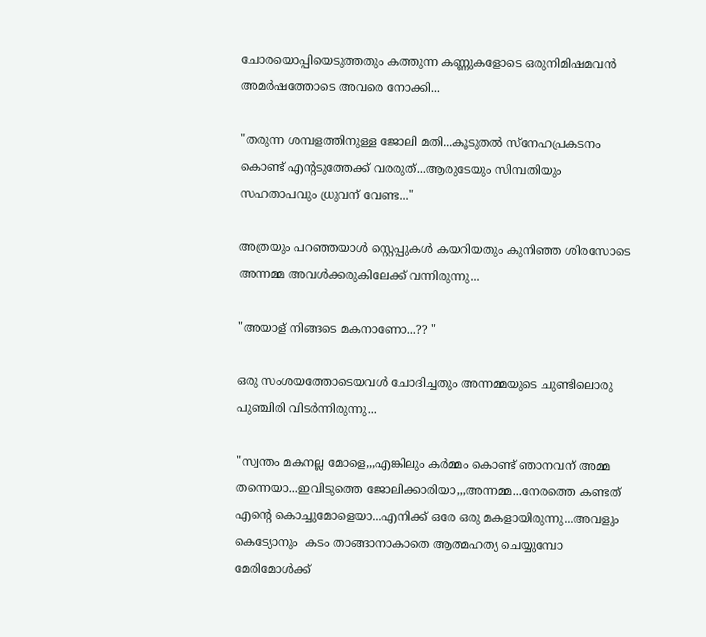ചോരയൊപ്പിയെടുത്തതും കത്തുന്ന കണ്ണുകളോടെ ഒരുനിമിഷമവൻ അമർഷത്തോടെ അവരെ നോക്കി...

"തരുന്ന ശമ്പളത്തിനുള്ള ജോലി മതി...കൂടുതൽ സ്നേഹപ്രകടനം കൊണ്ട് എന്റടുത്തേക്ക് വരരുത്...ആരുടേയും സിമ്പതിയും സഹതാപവും ധ്രുവന് വേണ്ട..."

അത്രയും പറഞ്ഞയാൾ സ്റ്റെപ്പുകൾ കയറിയതും കുനിഞ്ഞ ശിരസോടെ അന്നമ്മ അവൾക്കരുകിലേക്ക് വന്നിരുന്നു...

"അയാള് നിങ്ങടെ മകനാണോ...?? "

ഒരു സംശയത്തോടെയവൾ ചോദിച്ചതും അന്നമ്മയുടെ ചുണ്ടിലൊരു പുഞ്ചിരി വിടർന്നിരുന്നു...

"സ്വന്തം മകനല്ല മോളെ,,,എങ്കിലും കർമ്മം കൊണ്ട് ഞാനവന് അമ്മ തന്നെയാ...ഇവിടുത്തെ ജോലിക്കാരിയാ,,,അന്നമ്മ...നേരത്തെ കണ്ടത് എന്റെ കൊച്ചുമോളെയാ...എനിക്ക് ഒരേ ഒരു മകളായിരുന്നു...അവളും കെട്യോനും  കടം താങ്ങാനാകാതെ ആത്മഹത്യ ചെയ്യുമ്പോ മേരിമോൾക്ക്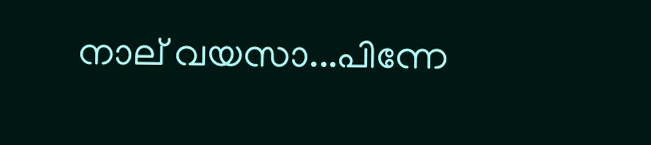നാല് വയസാ...പിന്നേ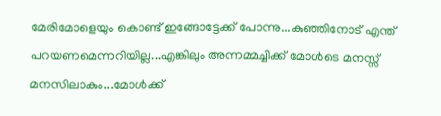മേരിമോളെയും കൊണ്ട് ഇങ്ങോട്ടേക്ക് പോന്നു...കുഞ്ഞിനോട് എന്ത് പറയണമെന്നറിയില്ല...എങ്കിലും അന്നമ്മച്ചിക്ക് മോൾടെ മനസ്സ് മനസിലാകും...മോൾക്ക്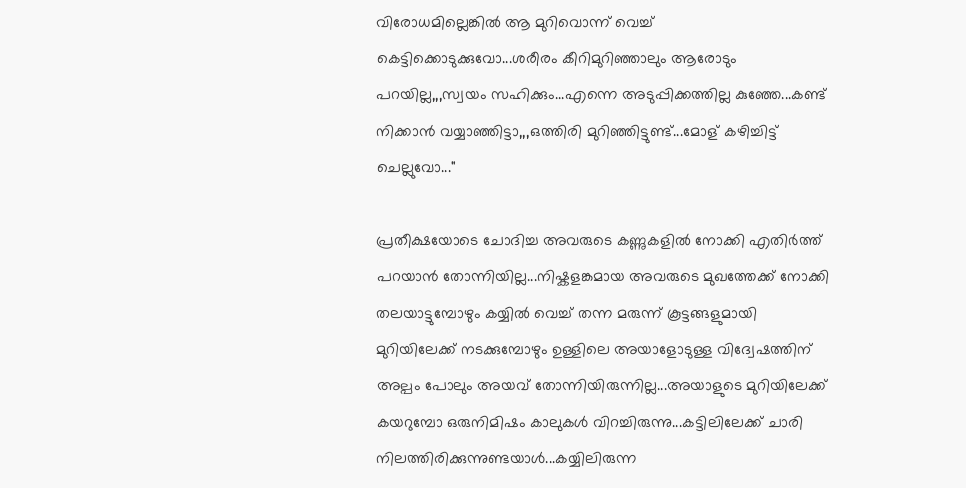വിരോധമില്ലെങ്കിൽ ആ മുറിവൊന്ന് വെച്ച് കെട്ടിക്കൊടുക്കുവോ...ശരീരം കീറിമുറിഞ്ഞാലും ആരോടും പറയില്ല,,,സ്വയം സഹിക്കും...എന്നെ അടുപ്പിക്കത്തില്ല കുഞ്ഞേ...കണ്ട് നിക്കാൻ വയ്യാഞ്ഞിട്ടാ,,,ഒത്തിരി മുറിഞ്ഞിട്ടുണ്ട്...മോള് കഴിച്ചിട്ട് ചെല്ലുവോ..."

പ്രതീക്ഷയോടെ ചോദിച്ച അവരുടെ കണ്ണുകളിൽ നോക്കി എതിർത്ത് പറയാൻ തോന്നിയില്ല...നിഷ്കളങ്കമായ അവരുടെ മുഖത്തേക്ക് നോക്കി തലയാട്ടുമ്പോഴും കയ്യിൽ വെച്ച് തന്ന മരുന്ന് കൂട്ടങ്ങളുമായി മുറിയിലേക്ക് നടക്കുമ്പോഴും ഉള്ളിലെ അയാളോടുള്ള വിദ്വേഷത്തിന് അല്പം പോലും അയവ് തോന്നിയിരുന്നില്ല...അയാളുടെ മുറിയിലേക്ക് കയറുമ്പോ ഒരുനിമിഷം കാലുകൾ വിറച്ചിരുന്നു...കട്ടിലിലേക്ക് ചാരി നിലത്തിരിക്കുന്നുണ്ടയാൾ...കയ്യിലിരുന്ന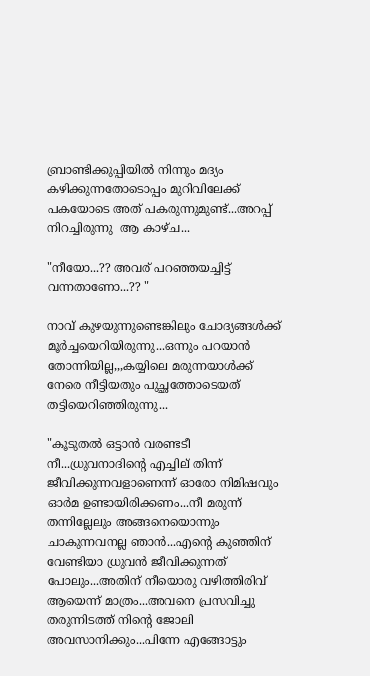ബ്രാണ്ടിക്കുപ്പിയിൽ നിന്നും മദ്യം കഴിക്കുന്നതോടൊപ്പം മുറിവിലേക്ക് പകയോടെ അത് പകരുന്നുമുണ്ട്...അറപ്പ് നിറച്ചിരുന്നു  ആ കാഴ്ച...

"നീയോ...?? അവര് പറഞ്ഞയച്ചിട്ട് വന്നതാണോ...?? "

നാവ് കുഴയുന്നുണ്ടെങ്കിലും ചോദ്യങ്ങൾക്ക് മൂർച്ചയെറിയിരുന്നു...ഒന്നും പറയാൻ തോന്നിയില്ല,,,കയ്യിലെ മരുന്നയാൾക്ക് നേരെ നീട്ടിയതും പുച്ഛത്തോടെയത് തട്ടിയെറിഞ്ഞിരുന്നു...

"കൂടുതൽ ഒട്ടാൻ വരണ്ടടീ നീ...ധ്രുവനാദിന്റെ എച്ചില് തിന്ന് ജീവിക്കുന്നവളാണെന്ന് ഓരോ നിമിഷവും ഓർമ ഉണ്ടായിരിക്കണം...നീ മരുന്ന് തന്നില്ലേലും അങ്ങനെയൊന്നും ചാകുന്നവനല്ല ഞാൻ...എന്റെ കുഞ്ഞിന് വേണ്ടിയാ ധ്രുവൻ ജീവിക്കുന്നത് പോലും...അതിന് നീയൊരു വഴിത്തിരിവ് ആയെന്ന് മാത്രം...അവനെ പ്രസവിച്ചു തരുന്നിടത്ത് നിന്റെ ജോലി അവസാനിക്കും...പിന്നേ എങ്ങോട്ടും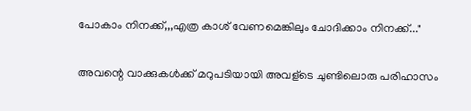പോകാം നിനക്ക്,,,എത്ര കാശ് വേണമെങ്കിലും ചോദിക്കാം നിനക്ക്..."

അവന്റെ വാക്കുകൾക്ക് മറുപടിയായി അവള്ടെ ചുണ്ടിലൊരു പരിഹാസം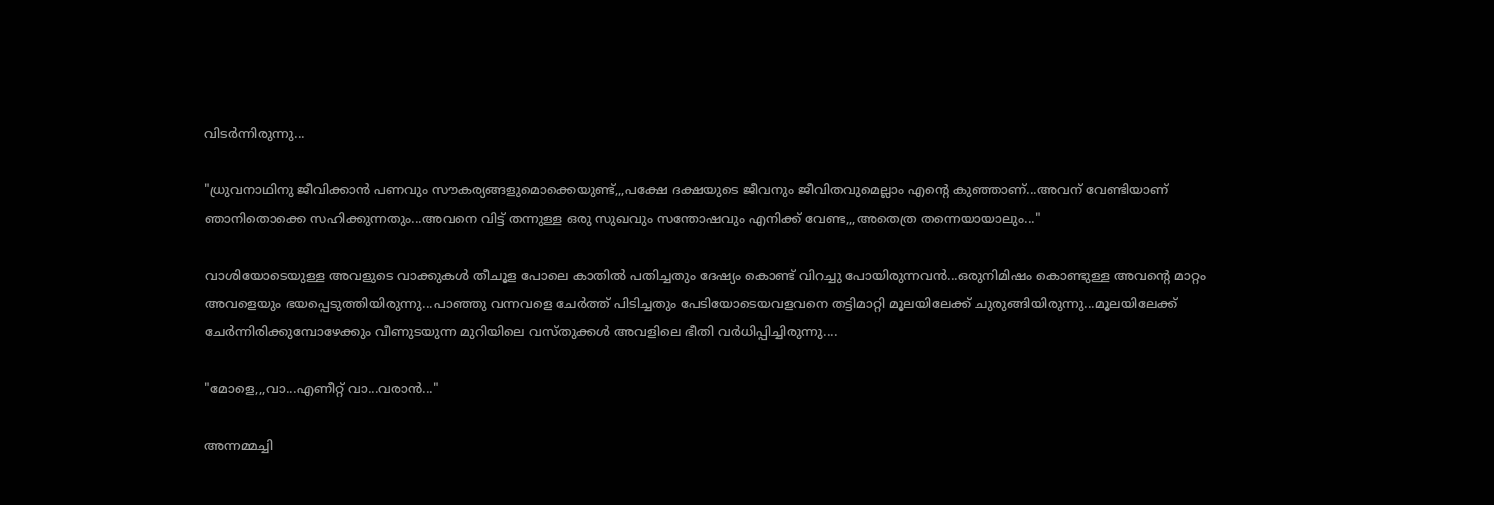വിടർന്നിരുന്നു...

"ധ്രുവനാഥിനു ജീവിക്കാൻ പണവും സൗകര്യങ്ങളുമൊക്കെയുണ്ട്,,,പക്ഷേ ദക്ഷയുടെ ജീവനും ജീവിതവുമെല്ലാം എന്റെ കുഞ്ഞാണ്...അവന് വേണ്ടിയാണ് ഞാനിതൊക്കെ സഹിക്കുന്നതും...അവനെ വിട്ട് തന്നുള്ള ഒരു സുഖവും സന്തോഷവും എനിക്ക് വേണ്ട,,,അതെത്ര തന്നെയായാലും..."

വാശിയോടെയുള്ള അവളുടെ വാക്കുകൾ തീചൂള പോലെ കാതിൽ പതിച്ചതും ദേഷ്യം കൊണ്ട് വിറച്ചു പോയിരുന്നവൻ...ഒരുനിമിഷം കൊണ്ടുള്ള അവന്റെ മാറ്റം അവളെയും ഭയപ്പെടുത്തിയിരുന്നു...പാഞ്ഞു വന്നവളെ ചേർത്ത് പിടിച്ചതും പേടിയോടെയവളവനെ തട്ടിമാറ്റി മൂലയിലേക്ക് ചുരുങ്ങിയിരുന്നു...മൂലയിലേക്ക് ചേർന്നിരിക്കുമ്പോഴേക്കും വീണുടയുന്ന മുറിയിലെ വസ്തുക്കൾ അവളിലെ ഭീതി വർധിപ്പിച്ചിരുന്നു....

"മോളെ,,,വാ...എണീറ്റ് വാ...വരാൻ..."

അന്നമ്മച്ചി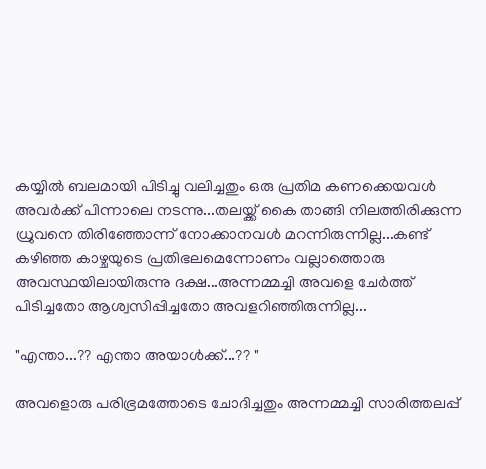കയ്യിൽ ബലമായി പിടിച്ചു വലിച്ചതും ഒരു പ്രതിമ കണക്കെയവൾ അവർക്ക് പിന്നാലെ നടന്നു...തലയ്ക്ക് കൈ താങ്ങി നിലത്തിരിക്കുന്ന ധ്രുവനെ തിരിഞ്ഞോന്ന് നോക്കാനവൾ മറന്നിരുന്നില്ല...കണ്ട് കഴിഞ്ഞ കാഴ്ചയുടെ പ്രതിഭലമെന്നോണം വല്ലാത്തൊരു അവസ്ഥയിലായിരുന്നു ദക്ഷ...അന്നമ്മച്ചി അവളെ ചേർത്ത് പിടിച്ചതോ ആശ്വസിപ്പിച്ചതോ അവളറിഞ്ഞിരുന്നില്ല...

"എന്താ...?? എന്താ അയാൾക്ക്...?? "

അവളൊരു പരിഭ്രമത്തോടെ ചോദിച്ചതും അന്നമ്മച്ചി സാരിത്തലപ്പ്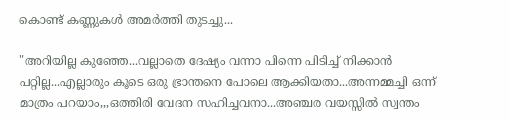കൊണ്ട് കണ്ണുകൾ അമർത്തി തുടച്ചു...

"അറിയില്ല കുഞ്ഞേ...വല്ലാതെ ദേഷ്യം വന്നാ പിന്നെ പിടിച്ച് നിക്കാൻ പറ്റില്ല...എല്ലാരും കൂടെ ഒരു ഭ്രാന്തനെ പോലെ ആക്കിയതാ...അന്നമ്മച്ചി ഒന്ന് മാത്രം പറയാം,,,ഒത്തിരി വേദന സഹിച്ചവനാ...അഞ്ചര വയസ്സിൽ സ്വന്തം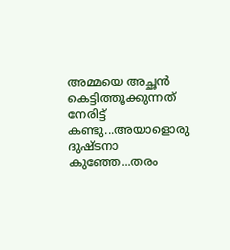അമ്മയെ അച്ഛൻ കെട്ടിത്തൂക്കുന്നത് നേരിട്ട് കണ്ടു...അയാളൊരു ദുഷ്ടനാ കുഞ്ഞേ...തരം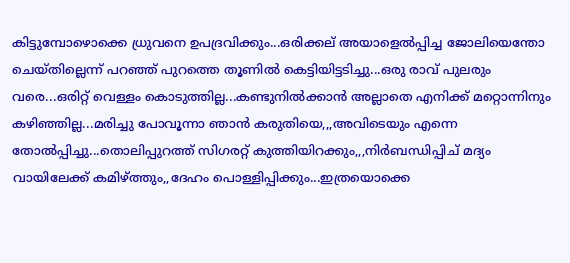കിട്ടുമ്പോഴൊക്കെ ധ്രുവനെ ഉപദ്രവിക്കും...ഒരിക്കല് അയാളെൽപ്പിച്ച ജോലിയെന്തോ ചെയ്തില്ലെന്ന് പറഞ്ഞ് പുറത്തെ തൂണിൽ കെട്ടിയിട്ടടിച്ചു...ഒരു രാവ് പുലരും വരെ...ഒരിറ്റ് വെള്ളം കൊടുത്തില്ല...കണ്ടുനിൽക്കാൻ അല്ലാതെ എനിക്ക് മറ്റൊന്നിനും കഴിഞ്ഞില്ല...മരിച്ചു പോവൂന്നാ ഞാൻ കരുതിയെ,,,അവിടെയും എന്നെ തോൽപ്പിച്ചു...തൊലിപ്പുറത്ത് സിഗരറ്റ് കുത്തിയിറക്കും,,,നിർബന്ധിപ്പിച് മദ്യം വായിലേക്ക് കമിഴ്ത്തും,,ദേഹം പൊള്ളിപ്പിക്കും...ഇത്രയൊക്കെ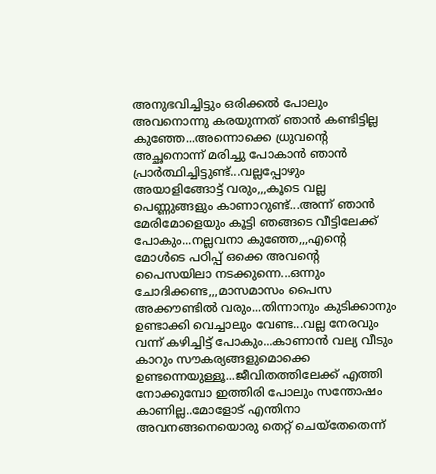അനുഭവിച്ചിട്ടും ഒരിക്കൽ പോലും അവനൊന്നു കരയുന്നത് ഞാൻ കണ്ടിട്ടില്ല കുഞ്ഞേ...അന്നൊക്കെ ധ്രുവന്റെ അച്ഛനൊന്ന് മരിച്ചു പോകാൻ ഞാൻ പ്രാർത്ഥിച്ചിട്ടുണ്ട്...വല്ലപ്പോഴും അയാളിങ്ങോട്ട് വരും,,,കൂടെ വല്ല പെണ്ണുങ്ങളും കാണാറുണ്ട്...അന്ന് ഞാൻ മേരിമോളെയും കൂട്ടി ഞങ്ങടെ വീട്ടിലേക്ക് പോകും...നല്ലവനാ കുഞ്ഞേ,,,എന്റെ മോൾടെ പഠിപ്പ് ഒക്കെ അവന്റെ പൈസയിലാ നടക്കുന്നെ...ഒന്നും ചോദിക്കണ്ട,,,മാസമാസം പൈസ അക്കൗണ്ടിൽ വരും...തിന്നാനും കുടിക്കാനും ഉണ്ടാക്കി വെച്ചാലും വേണ്ട...വല്ല നേരവും വന്ന് കഴിച്ചിട്ട് പോകും...കാണാൻ വല്യ വീടും കാറും സൗകര്യങ്ങളുമൊക്കെ ഉണ്ടന്നെയുള്ളൂ...ജീവിതത്തിലേക്ക് എത്തി നോക്കുമ്പോ ഇത്തിരി പോലും സന്തോഷം കാണില്ല..മോളോട് എന്തിനാ അവനങ്ങനെയൊരു തെറ്റ് ചെയ്തേതെന്ന്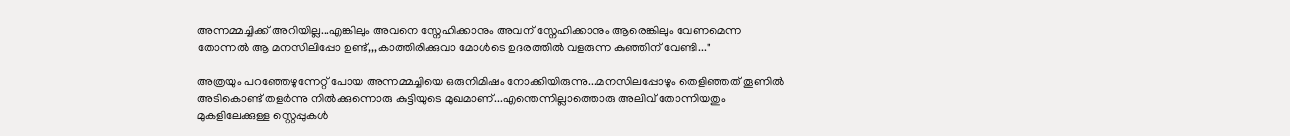അന്നമ്മച്ചിക്ക് അറിയില്ല...എങ്കിലും അവനെ സ്നേഹിക്കാനും അവന് സ്നേഹിക്കാനും ആരെങ്കിലും വേണമെന്ന തോന്നൽ ആ മനസിലിപ്പോ ഉണ്ട്,,,കാത്തിരിക്കുവാ മോൾടെ ഉദരത്തിൽ വളരുന്ന കുഞ്ഞിന് വേണ്ടി..."

അത്രയും പറഞ്ഞേഴുന്നേറ്റ് പോയ അന്നമ്മച്ചിയെ ഒരുനിമിഷം നോക്കിയിരുന്നു...മനസിലപ്പോഴും തെളിഞ്ഞത് തൂണിൽ അടികൊണ്ട് തളർന്നു നിൽക്കുന്നൊരു കുട്ടിയുടെ മുഖമാണ്...എന്തെന്നില്ലാത്തൊരു അലിവ് തോന്നിയതും മുകളിലേക്കുള്ള സ്റ്റെപ്പുകൾ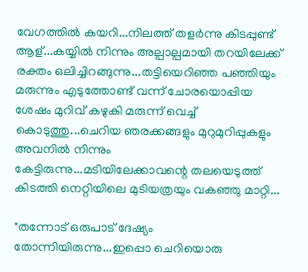വേഗത്തിൽ കയറി...നിലത്ത് തളർന്നു കിടപ്പുണ്ട് ആള്...കയ്യിൽ നിന്നും അല്പാല്പമായി തറയിലേക്ക് രക്തം ഒലിച്ചിറങ്ങുന്നു...തട്ടിയെറിഞ്ഞ പഞ്ഞിയും മരുന്നും എടുത്തോണ്ട് വന്ന് ചോരയൊപ്പിയ ശേഷം മുറിവ് കഴുകി മരുന്ന് വെച്ച് കൊടുത്തു...ചെറിയ ഞരക്കങ്ങളും മുറുമുറിപ്പുകളും അവനിൽ നിന്നും കേട്ടിരുന്നു...മടിയിലേക്കാവന്റെ തലയെടുത്ത് കിടത്തി നെറ്റിയിലെ മുടിയത്രയും വകഞ്ഞു മാറ്റി...

"തന്നോട് ഒരുപാട് ദേഷ്യം തോന്നിയിരുന്നു...ഇപ്പൊ ചെറിയൊരു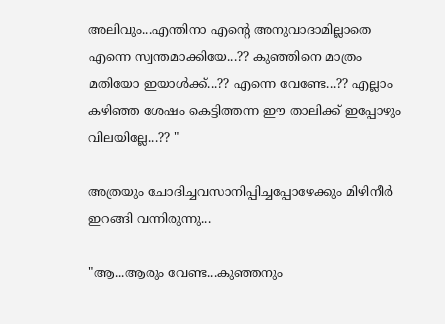അലിവും...എന്തിനാ എന്റെ അനുവാദാമില്ലാതെ എന്നെ സ്വന്തമാക്കിയേ...?? കുഞ്ഞിനെ മാത്രം മതിയോ ഇയാൾക്ക്...?? എന്നെ വേണ്ടേ...?? എല്ലാം കഴിഞ്ഞ ശേഷം കെട്ടിത്തന്ന ഈ താലിക്ക് ഇപ്പോഴും വിലയില്ലേ...?? "

അത്രയും ചോദിച്ചവസാനിപ്പിച്ചപ്പോഴേക്കും മിഴിനീർ ഇറങ്ങി വന്നിരുന്നു...

"ആ...ആരും വേണ്ട...കുഞ്ഞനും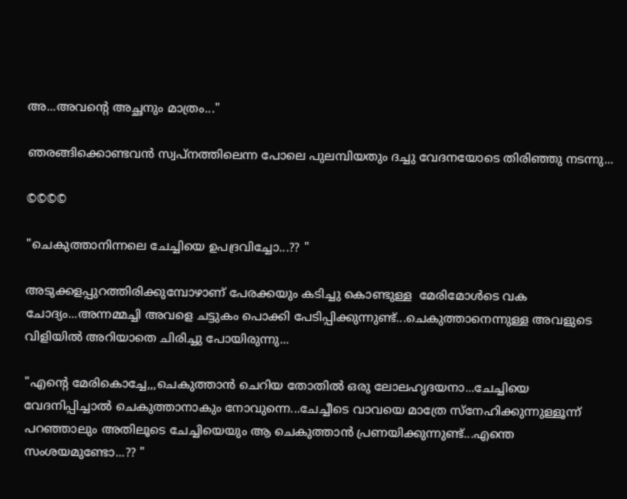അ...അവന്റെ അച്ഛനും മാത്രം..."

ഞരങ്ങിക്കൊണ്ടവൻ സ്വപ്നത്തിലെന്ന പോലെ പുലമ്പിയതും ദച്ചു വേദനയോടെ തിരിഞ്ഞു നടന്നു...

©©©©

"ചെകുത്താനിന്നലെ ചേച്ചിയെ ഉപദ്രവിച്ചോ...?? "

അടുക്കളപ്പുറത്തിരിക്കുമ്പോഴാണ് പേരക്കയും കടിച്ചു കൊണ്ടുള്ള  മേരിമോൾടെ വക ചോദ്യം...അന്നമ്മച്ചി അവളെ ചട്ടുകം പൊക്കി പേടിപ്പിക്കുന്നുണ്ട്...ചെകുത്താനെന്നുള്ള അവളുടെ വിളിയിൽ അറിയാതെ ചിരിച്ചു പോയിരുന്നു...

"എന്റെ മേരികൊച്ചേ,,,ചെകുത്താൻ ചെറിയ തോതിൽ ഒരു ലോലഹൃദയനാ...ചേച്ചിയെ വേദനിപ്പിച്ചാൽ ചെകുത്താനാകും നോവുന്നെ...ചേച്ചീടെ വാവയെ മാത്രേ സ്നേഹിക്കുന്നുള്ളൂന്ന് പറഞ്ഞാലും അതിലൂടെ ചേച്ചിയെയും ആ ചെകുത്താൻ പ്രണയിക്കുന്നുണ്ട്...എന്തെ സംശയമുണ്ടോ...?? "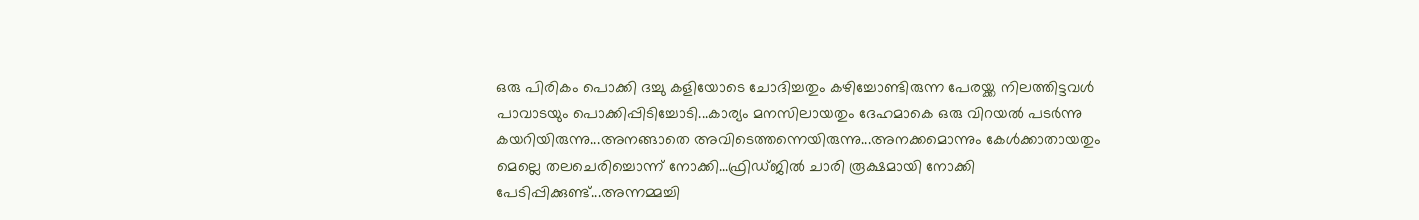ഒരു പിരികം പൊക്കി ദച്ചു കളിയോടെ ചോദിച്ചതും കഴിച്ചോണ്ടിരുന്ന പേരയ്ക്ക നിലത്തിട്ടവൾ പാവാടയും പൊക്കിപ്പിടിച്ചോടി...കാര്യം മനസിലായതും ദേഹമാകെ ഒരു വിറയൽ പടർന്നു കയറിയിരുന്നു...അനങ്ങാതെ അവിടെത്തന്നെയിരുന്നു...അനക്കമൊന്നും കേൾക്കാതായതും മെല്ലെ തലചെരിച്ചൊന്ന് നോക്കി...ഫ്രിഡ്ജിൽ ചാരി രൂക്ഷമായി നോക്കി പേടിപ്പിക്കുണ്ട്...അന്നമ്മച്ചി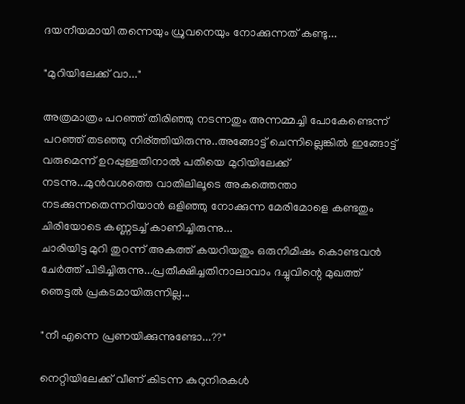ദയനീയമായി തന്നെയും ധ്രുവനെയും നോക്കുന്നത് കണ്ടു...

"മുറിയിലേക്ക് വാ..."

അത്രമാത്രം പറഞ്ഞ് തിരിഞ്ഞു നടന്നതും അന്നമ്മച്ചി പോകേണ്ടെന്ന് പറഞ്ഞ് തടഞ്ഞു നിര്ത്തിയിരുന്നു..അങ്ങോട്ട് ചെന്നില്ലെങ്കിൽ ഇങ്ങോട്ട് വരുമെന്ന് ഉറപ്പുള്ളതിനാൽ പതിയെ മുറിയിലേക്ക് നടന്നു...മുൻവശത്തെ വാതിലിലൂടെ അകത്തെന്താ നടക്കുന്നതെന്നറിയാൻ ഒളിഞ്ഞു നോക്കുന്ന മേരിമോളെ കണ്ടതും ചിരിയോടെ കണ്ണടച്ച് കാണിച്ചിരുന്നു...
ചാരിയിട്ട മുറി തുറന്ന് അകത്ത് കയറിയതും ഒരുനിമിഷം കൊണ്ടവൻ ചേർത്ത് പിടിച്ചിരുന്നു...പ്രതീക്ഷിച്ചതിനാലാവാം ദച്ചുവിന്റെ മുഖത്ത് ഞെട്ടൽ പ്രകടമായിരുന്നില്ല...

"നീ എന്നെ പ്രണയിക്കുന്നുണ്ടോ...??"

നെറ്റിയിലേക്ക് വീണ് കിടന്ന കുറുനിരകൾ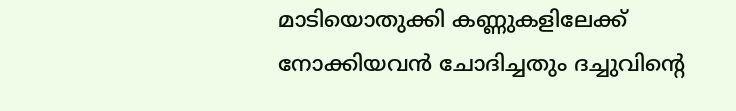മാടിയൊതുക്കി കണ്ണുകളിലേക്ക് നോക്കിയവൻ ചോദിച്ചതും ദച്ചുവിന്റെ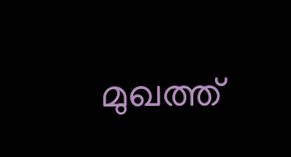മുഖത്ത്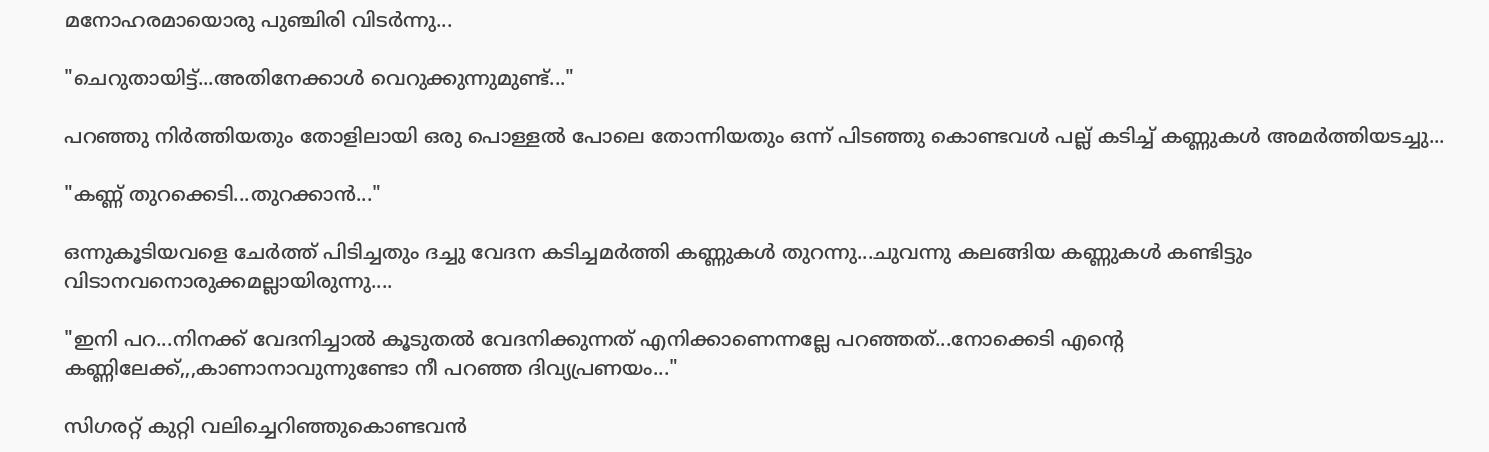മനോഹരമായൊരു പുഞ്ചിരി വിടർന്നു...

"ചെറുതായിട്ട്...അതിനേക്കാൾ വെറുക്കുന്നുമുണ്ട്..."

പറഞ്ഞു നിർത്തിയതും തോളിലായി ഒരു പൊള്ളൽ പോലെ തോന്നിയതും ഒന്ന് പിടഞ്ഞു കൊണ്ടവൾ പല്ല് കടിച്ച് കണ്ണുകൾ അമർത്തിയടച്ചു...

"കണ്ണ് തുറക്കെടി...തുറക്കാൻ..."

ഒന്നുകൂടിയവളെ ചേർത്ത് പിടിച്ചതും ദച്ചു വേദന കടിച്ചമർത്തി കണ്ണുകൾ തുറന്നു...ചുവന്നു കലങ്ങിയ കണ്ണുകൾ കണ്ടിട്ടും വിടാനവനൊരുക്കമല്ലായിരുന്നു....

"ഇനി പറ...നിനക്ക് വേദനിച്ചാൽ കൂടുതൽ വേദനിക്കുന്നത് എനിക്കാണെന്നല്ലേ പറഞ്ഞത്...നോക്കെടി എന്റെ കണ്ണിലേക്ക്,,,കാണാനാവുന്നുണ്ടോ നീ പറഞ്ഞ ദിവ്യപ്രണയം..."

സിഗരറ്റ് കുറ്റി വലിച്ചെറിഞ്ഞുകൊണ്ടവൻ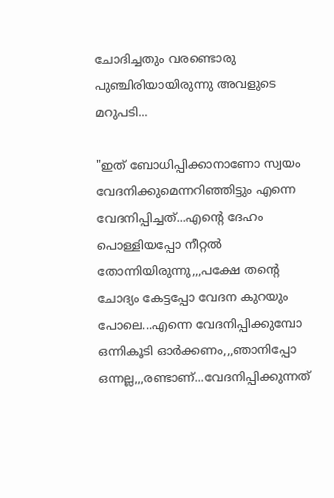ചോദിച്ചതും വരണ്ടൊരു പുഞ്ചിരിയായിരുന്നു അവളുടെ മറുപടി...

"ഇത് ബോധിപ്പിക്കാനാണോ സ്വയം വേദനിക്കുമെന്നറിഞ്ഞിട്ടും എന്നെ വേദനിപ്പിച്ചത്...എന്റെ ദേഹം പൊള്ളിയപ്പോ നീറ്റൽ  തോന്നിയിരുന്നു,,,പക്ഷേ തന്റെ ചോദ്യം കേട്ടപ്പോ വേദന കുറയും പോലെ...എന്നെ വേദനിപ്പിക്കുമ്പോ ഒന്നികൂടി ഓർക്കണം,,,ഞാനിപ്പോ ഒന്നല്ല,,,രണ്ടാണ്...വേദനിപ്പിക്കുന്നത്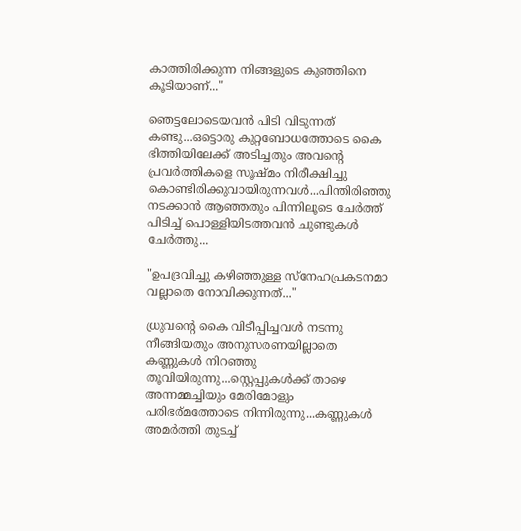കാത്തിരിക്കുന്ന നിങ്ങളുടെ കുഞ്ഞിനെ കൂടിയാണ്..."

ഞെട്ടലോടെയവൻ പിടി വിടുന്നത് കണ്ടു...ഒട്ടൊരു കുറ്റബോധത്തോടെ കൈ ഭിത്തിയിലേക്ക് അടിച്ചതും അവന്റെ പ്രവർത്തികളെ സൂഷ്മം നിരീക്ഷിച്ചു കൊണ്ടിരിക്കുവായിരുന്നവൾ...പിന്തിരിഞ്ഞു നടക്കാൻ ആഞ്ഞതും പിന്നിലൂടെ ചേർത്ത് പിടിച്ച് പൊള്ളിയിടത്തവൻ ചുണ്ടുകൾ ചേർത്തു...

"ഉപദ്രവിച്ചു കഴിഞ്ഞുള്ള സ്നേഹപ്രകടനമാ വല്ലാതെ നോവിക്കുന്നത്..."

ധ്രുവന്റെ കൈ വിടീപ്പിച്ചവൾ നടന്നു നീങ്ങിയതും അനുസരണയില്ലാതെ കണ്ണുകൾ നിറഞ്ഞു തൂവിയിരുന്നു...സ്റ്റെപ്പുകൾക്ക് താഴെ അന്നമ്മച്ചിയും മേരിമോളും പരിഭര്മത്തോടെ നിന്നിരുന്നു...കണ്ണുകൾ അമർത്തി തുടച്ച്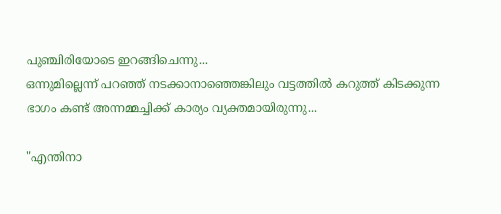പുഞ്ചിരിയോടെ ഇറങ്ങിചെന്നു...
ഒന്നുമില്ലെന്ന് പറഞ്ഞ് നടക്കാനാഞ്ഞെങ്കിലും വട്ടത്തിൽ കറുത്ത് കിടക്കുന്ന ഭാഗം കണ്ട് അന്നമ്മച്ചിക്ക് കാര്യം വ്യക്തമായിരുന്നു...

"എന്തിനാ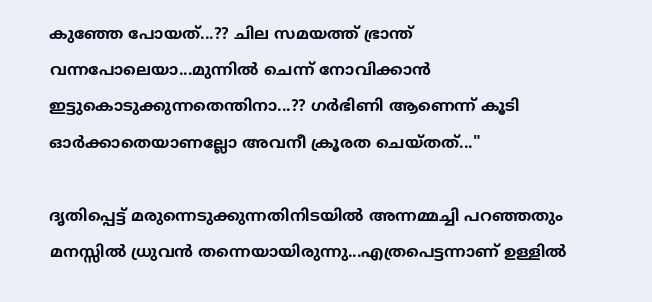കുഞ്ഞേ പോയത്...?? ചില സമയത്ത് ഭ്രാന്ത് വന്നപോലെയാ...മുന്നിൽ ചെന്ന് നോവിക്കാൻ ഇട്ടുകൊടുക്കുന്നതെന്തിനാ...?? ഗർഭിണി ആണെന്ന് കൂടി ഓർക്കാതെയാണല്ലോ അവനീ ക്രൂരത ചെയ്തത്..."

ദൃതിപ്പെട്ട് മരുന്നെടുക്കുന്നതിനിടയിൽ അന്നമ്മച്ചി പറഞ്ഞതും മനസ്സിൽ ധ്രുവൻ തന്നെയായിരുന്നു...എത്രപെട്ടന്നാണ് ഉള്ളിൽ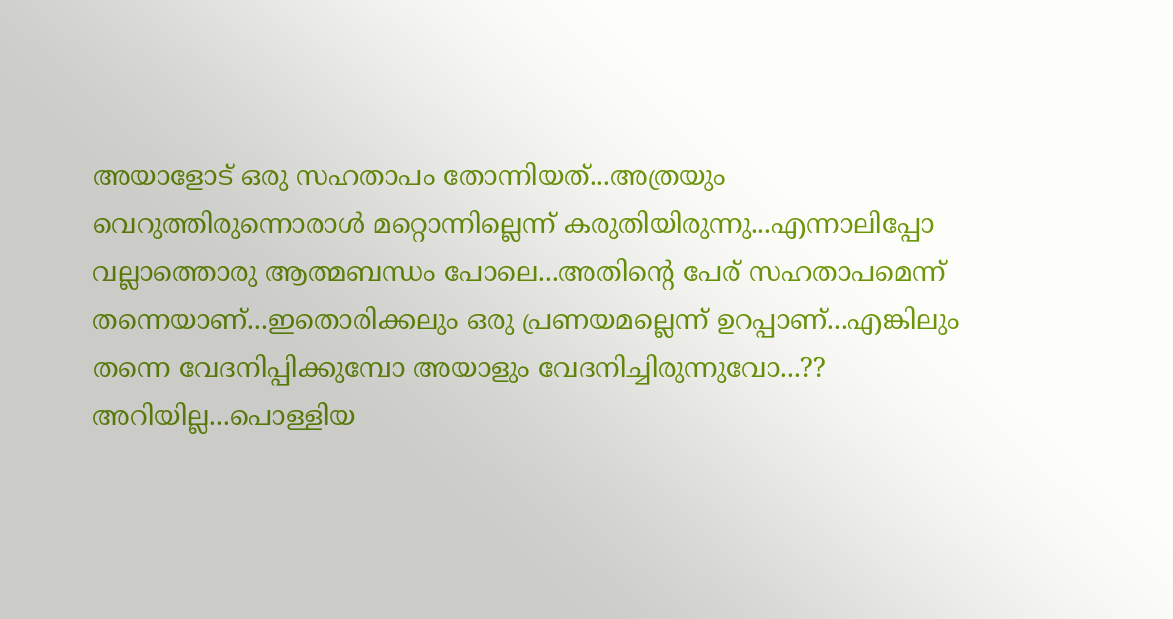അയാളോട് ഒരു സഹതാപം തോന്നിയത്...അത്രയും വെറുത്തിരുന്നൊരാൾ മറ്റൊന്നില്ലെന്ന് കരുതിയിരുന്നു...എന്നാലിപ്പോ വല്ലാത്തൊരു ആത്മബന്ധം പോലെ...അതിന്റെ പേര് സഹതാപമെന്ന് തന്നെയാണ്...ഇതൊരിക്കലും ഒരു പ്രണയമല്ലെന്ന് ഉറപ്പാണ്...എങ്കിലും തന്നെ വേദനിപ്പിക്കുമ്പോ അയാളും വേദനിച്ചിരുന്നുവോ...?? അറിയില്ല...പൊള്ളിയ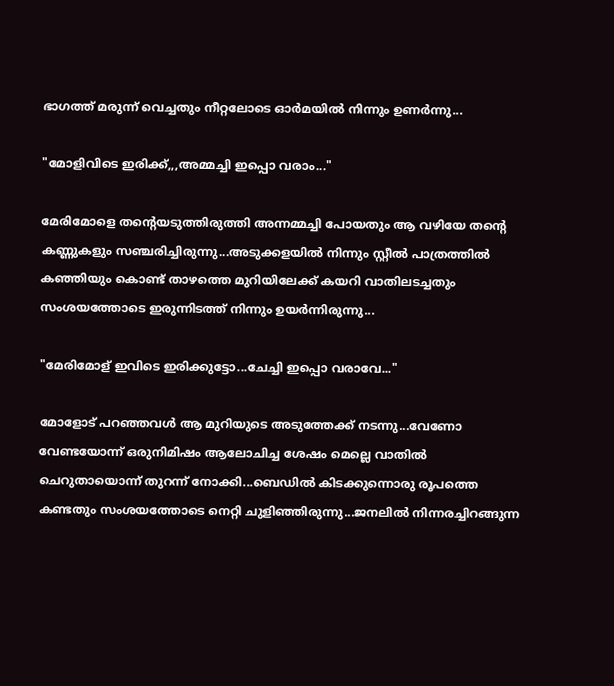ഭാഗത്ത്‌ മരുന്ന് വെച്ചതും നീറ്റലോടെ ഓർമയിൽ നിന്നും ഉണർന്നു...

"മോളിവിടെ ഇരിക്ക്,,,അമ്മച്ചി ഇപ്പൊ വരാം..."

മേരിമോളെ തന്റെയടുത്തിരുത്തി അന്നമ്മച്ചി പോയതും ആ വഴിയേ തന്റെ കണ്ണുകളും സഞ്ചരിച്ചിരുന്നു...അടുക്കളയിൽ നിന്നും സ്റ്റീൽ പാത്രത്തിൽ കഞ്ഞിയും കൊണ്ട് താഴത്തെ മുറിയിലേക്ക് കയറി വാതിലടച്ചതും സംശയത്തോടെ ഇരുന്നിടത്ത് നിന്നും ഉയർന്നിരുന്നു...

"മേരിമോള് ഇവിടെ ഇരിക്കുട്ടോ...ചേച്ചി ഇപ്പൊ വരാവേ..."

മോളോട് പറഞ്ഞവൾ ആ മുറിയുടെ അടുത്തേക്ക് നടന്നു...വേണോ വേണ്ടയോന്ന് ഒരുനിമിഷം ആലോചിച്ച ശേഷം മെല്ലെ വാതിൽ ചെറുതായൊന്ന് തുറന്ന് നോക്കി...ബെഡിൽ കിടക്കുന്നൊരു രൂപത്തെ കണ്ടതും സംശയത്തോടെ നെറ്റി ചുളിഞ്ഞിരുന്നു...ജനലിൽ നിന്നരച്ചിറങ്ങുന്ന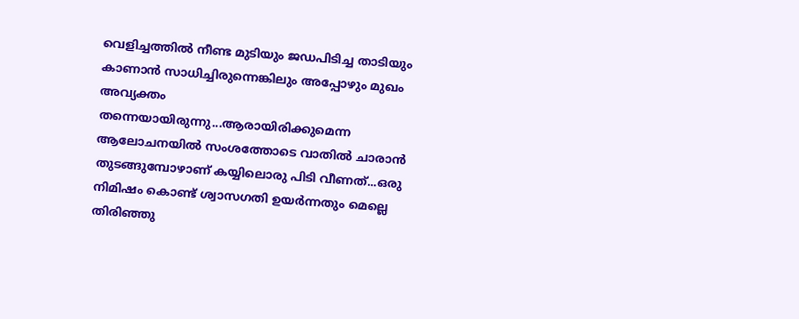വെളിച്ചത്തിൽ നീണ്ട മുടിയും ജഡപിടിച്ച താടിയും കാണാൻ സാധിച്ചിരുന്നെങ്കിലും അപ്പോഴും മുഖം അവ്യക്തം തന്നെയായിരുന്നു...ആരായിരിക്കുമെന്ന ആലോചനയിൽ സംശത്തോടെ വാതിൽ ചാരാൻ തുടങ്ങുമ്പോഴാണ് കയ്യിലൊരു പിടി വീണത്...ഒരു നിമിഷം കൊണ്ട് ശ്വാസഗതി ഉയർന്നതും മെല്ലെ തിരിഞ്ഞു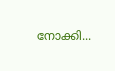നോക്കി...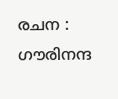രചന : ഗൗരിനന്ദ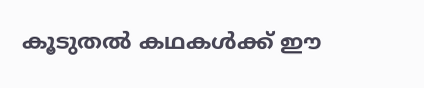കൂടുതൽ കഥകൾക്ക് ഈ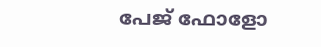പേജ് ഫോളോ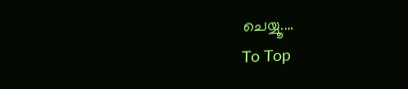ചെയ്യൂ....
To Top